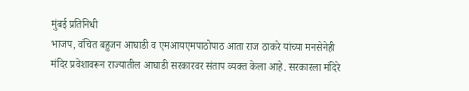मुंबई प्रतिनिधी
भाजप, वंचित बहुजन आघाडी व एमआयएमपाठोपाठ आता राज ठाकरे यांच्या मनसेनेही मंदिर प्रवेशावरून राज्यातील आघाडी सरकारवर संताप व्यक्त केला आहे. सरकारला मंदिरे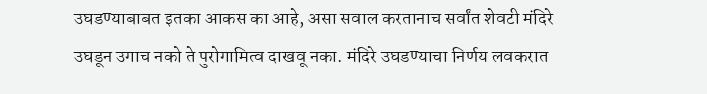उघडण्याबाबत इतका आकस का आहे, असा सवाल करतानाच सर्वांत शेवटी मंदिरे उघडून उगाच नको ते पुरोगामित्व दाखवू नका. मंदिरे उघडण्याचा निर्णय लवकरात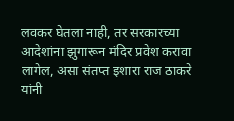लवकर घेतला नाही, तर सरकारच्या आदेशांना झुगारून मंदिर प्रवेश करावा लागेल, असा संतप्त इशारा राज ठाकरे यांनी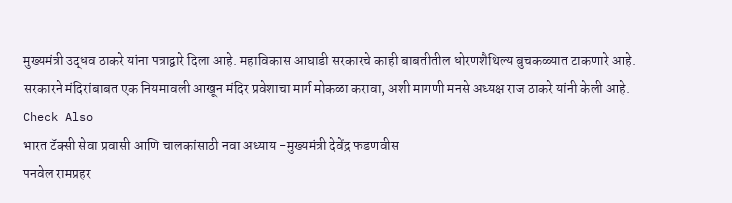मुख्यमंत्री उद्धव ठाकरे यांना पत्राद्वारे दिला आहे. महाविकास आघाडी सरकारचे काही बाबतीतील धोरणशैथिल्य बुचकळ्यात टाकणारे आहे. सरकारने मंदिरांबाबत एक नियमावली आखून मंदिर प्रवेशाचा मार्ग मोकळा करावा, अशी मागणी मनसे अध्यक्ष राज ठाकरे यांनी केली आहे.
Check Also
भारत टॅक्सी सेवा प्रवासी आणि चालकांसाठी नवा अध्याय -मुख्यमंत्री देवेंद्र फडणवीस
पनवेल रामप्रहर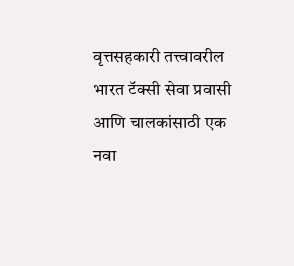वृत्तसहकारी तत्त्वावरील भारत टॅक्सी सेवा प्रवासी आणि चालकांसाठी एक नवा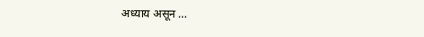अध्याय असून …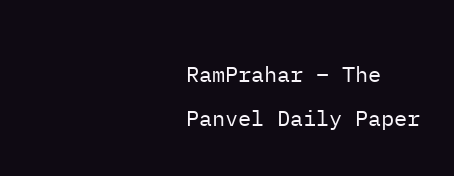RamPrahar – The Panvel Daily Paper